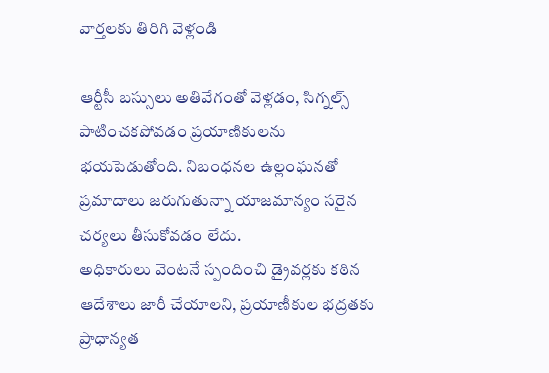వార్తలకు తిరిగి వెళ్లండి

ఆర్టీసీ బస్సులు అతివేగంతో వెళ్లడం, సిగ్నల్స్ పాటించకపోవడం ప్రయాణికులను భయపెడుతోంది. నిబంధనల ఉల్లంఘనతో ప్రమాదాలు జరుగుతున్నా యాజమాన్యం సరైన చర్యలు తీసుకోవడం లేదు.
అధికారులు వెంటనే స్పందించి డ్రైవర్లకు కఠిన ఆదేశాలు జారీ చేయాలని, ప్రయాణీకుల భద్రతకు ప్రాధాన్యత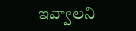ఇవ్వాలని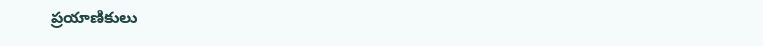ప్రయాణికులు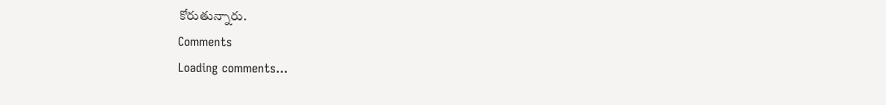కోరుతున్నారు.
Comments
Loading comments...